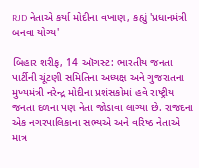RJD નેતાએ કર્યા મોદીના વખાણ, કહ્યું 'પ્રધાનમંત્રી બનવા યોગ્ય'

બિહાર શરીફ, 14 ઑગસ્ટ: ભારતીય જનતા પાર્ટીની ચૂંટણી સમિતિના અધ્યક્ષ અને ગુજરાતના મુખ્યમંત્રી નરેન્દ્ર મોદીના પ્રશંસકોમાં હવે રાષ્ટ્રીય જનતા દળના પણ નેતા જોડાવા લાગ્યા છે. રાજદના એક નગરપાલિકાના સભ્યએ અને વરિષ્ઠ નેતાએ માત્ર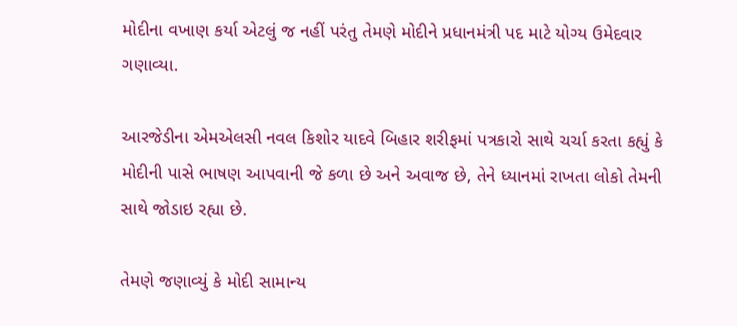મોદીના વખાણ કર્યા એટલું જ નહીં પરંતુ તેમણે મોદીને પ્રધાનમંત્રી પદ માટે યોગ્ય ઉમેદવાર ગણાવ્યા.

આરજેડીના એમએલસી નવલ કિશોર યાદવે બિહાર શરીફમાં પત્રકારો સાથે ચર્ચા કરતા કહ્યું કે મોદીની પાસે ભાષણ આપવાની જે કળા છે અને અવાજ છે, તેને ધ્યાનમાં રાખતા લોકો તેમની સાથે જોડાઇ રહ્યા છે.

તેમણે જણાવ્યું કે મોદી સામાન્ય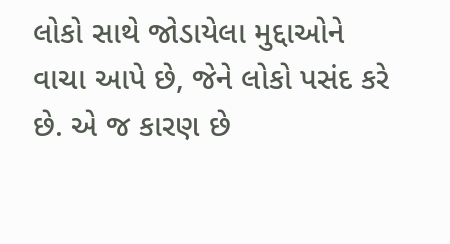લોકો સાથે જોડાયેલા મુદ્દાઓને વાચા આપે છે, જેને લોકો પસંદ કરે છે. એ જ કારણ છે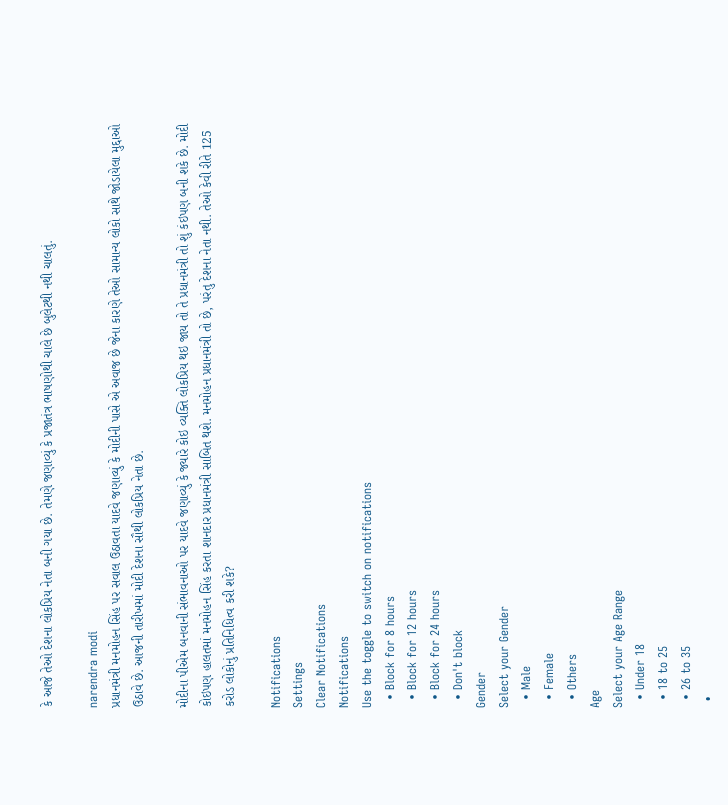કે આજે તેઓ દેશના લોકપ્રિય નેતા બની ગયા છે. તેમણે જણાવ્યું કે પ્રજાતંત્ર ભાષણોથી ચાલે છે બુલેટથી નથી ચાલતું.

narendra modi
પ્રધાનમંત્રી મનમોહન સિંહ પર સવાલ ઉઠાવતા યાદવે જણાવ્યું કે મોદીની પાસે એ અવાજ છે જેના કારણે તેઓ સામાન્ય લોકો સાથે જોડાયેલા મુદ્દાઓ ઉઠાવે છે. આજની તારીખમાં મોદી દેશના સૌથી લોકપ્રિય નેતા છે.

મોદીના પીએમ બનવાની સંભાવનાઓ પર યાદવે જણાવ્યું કે જ્યારે કોઇ વ્યક્તિ લોકપ્રિય થઇ જાય તો તે પ્રધાનમંત્રી તો શું કંઇપણ બની શકે છે. મોદી કોઇપણ હાલતમાં મનમોહન સિંહ કરતા શાનદાર પ્રધાનમંત્રી સાબિત થશે. મનમોહન પ્રધાનમંત્રી તો છે, પરંતુ દેશના નેતા નથી. તેઓ કેવી રીતે 125 કરોડ લોકોનું પ્રતિનિધિત્વ કરી શકે?

Notifications
Settings
Clear Notifications
Notifications
Use the toggle to switch on notifications
  • Block for 8 hours
  • Block for 12 hours
  • Block for 24 hours
  • Don't block
Gender
Select your Gender
  • Male
  • Female
  • Others
Age
Select your Age Range
  • Under 18
  • 18 to 25
  • 26 to 35
  •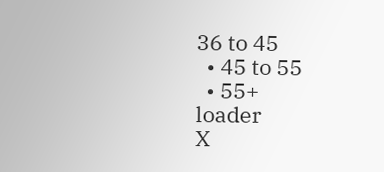36 to 45
  • 45 to 55
  • 55+
loader
X